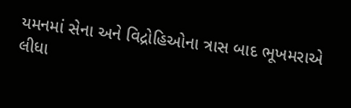યમનમાં સેના અને વિદ્રોહિઓના ત્રાસ બાદ ભૂખમરાએ લીધા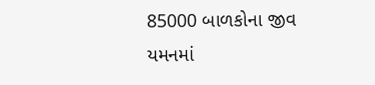85000 બાળકોના જીવ
યમનમાં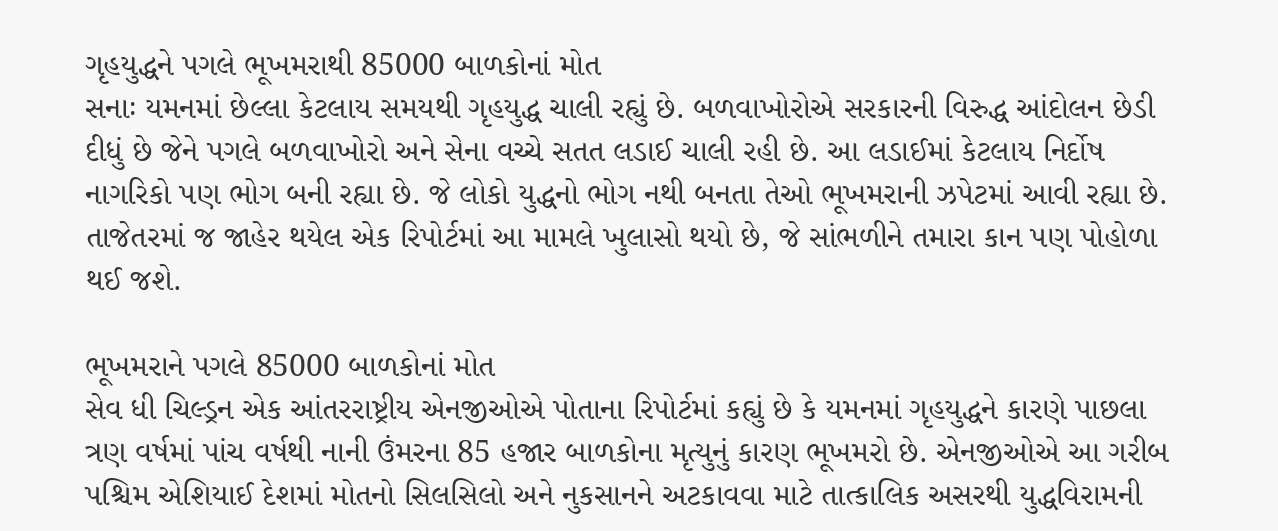ગૃહયુદ્ધને પગલે ભૂખમરાથી 85000 બાળકોનાં મોત
સનાઃ યમનમાં છેલ્લા કેટલાય સમયથી ગૃહયુદ્ધ ચાલી રહ્યું છે. બળવાખોરોએ સરકારની વિરુદ્ધ આંદોલન છેડી દીધું છે જેને પગલે બળવાખોરો અને સેના વચ્ચે સતત લડાઈ ચાલી રહી છે. આ લડાઈમાં કેટલાય નિર્દોષ નાગરિકો પણ ભોગ બની રહ્યા છે. જે લોકો યુદ્ધનો ભોગ નથી બનતા તેઓ ભૂખમરાની ઝપેટમાં આવી રહ્યા છે. તાજેતરમાં જ જાહેર થયેલ એક રિપોર્ટમાં આ મામલે ખુલાસો થયો છે, જે સાંભળીને તમારા કાન પણ પોહોળા થઈ જશે.

ભૂખમરાને પગલે 85000 બાળકોનાં મોત
સેવ ધી ચિલ્ડ્રન એક આંતરરાષ્ટ્રીય એનજીઓએ પોતાના રિપોર્ટમાં કહ્યું છે કે યમનમાં ગૃહયુદ્ધને કારણે પાછલા ત્રણ વર્ષમાં પાંચ વર્ષથી નાની ઉંમરના 85 હજાર બાળકોના મૃત્યુનું કારણ ભૂખમરો છે. એનજીઓએ આ ગરીબ પશ્ચિમ એશિયાઈ દેશમાં મોતનો સિલસિલો અને નુકસાનને અટકાવવા માટે તાત્કાલિક અસરથી યુદ્ધવિરામની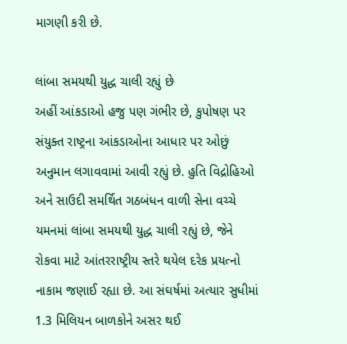માગણી કરી છે.

લાંબા સમયથી યુદ્ધ ચાલી રહ્યું છે
અહીં આંકડાઓ હજુ પણ ગંભીર છે, કુપોષણ પર સંયુક્ત રાષ્ટ્રના આંકડાઓના આધાર પર ઓછું અનુમાન લગાવવામાં આવી રહ્યું છે. હુતિ વિદ્રોહિઓ અને સાઉદી સમર્થિત ગઠબંધન વાળી સેના વચ્ચે યમનમાં લાંબા સમયથી યુદ્ધ ચાલી રહ્યું છે, જેને રોકવા માટે આંતરરાષ્ટ્રીય સ્તરે થયેલ દરેક પ્રયત્નો નાકામ જણાઈ રહ્યા છે. આ સંઘર્ષમાં અત્યાર સુધીમાં 1.3 મિલિયન બાળકોને અસર થઈ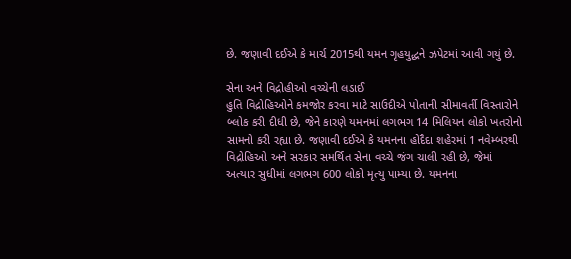છે. જણાવી દઈએ કે માર્ચ 2015થી યમન ગૃહયુદ્ધને ઝપેટમાં આવી ગયું છે.

સેના અને વિદ્રોહીઓ વચ્ચેની લડાઈ
હુતિ વિદ્રોહિઓને કમજોર કરવા માટે સાઉદીએ પોતાની સીમાવર્તી વિસ્તારોને બ્લોક કરી દીધી છે, જેને કારણે યમનમાં લગભગ 14 મિલિયન લોકો ખતરોનો સામનો કરી રહ્યા છે. જણાવી દઈએ કે યમનના હોદૈદા શહેરમાં 1 નવેમ્બરથી વિદ્રોહિઓ અને સરકાર સમર્થિત સેના વચ્ચે જંગ ચાલી રહી છે, જેમાં અત્યાર સુધીમાં લગભગ 600 લોકો મૃત્યુ પામ્યા છે. યમનના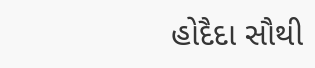હોદૈદા સૌથી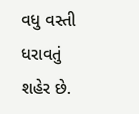વધુ વસ્તી ધરાવતું શહેર છે.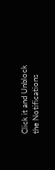Click it and Unblock the Notifications